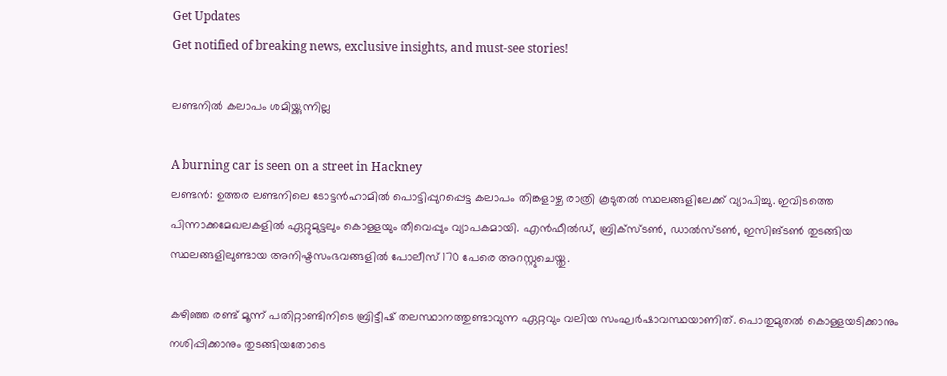Get Updates
Get notified of breaking news, exclusive insights, and must-see stories!

ലണ്ടനില്‍ കലാപം ശമിയ്ക്കുന്നില്ല

A burning car is seen on a street in Hackney
ലണ്ടന്‍: ഉത്തര ലണ്ടനിലെ ടോട്ടന്‍ഹാമില്‍ പൊട്ടിപ്പുറപ്പെട്ട കലാപം തിങ്കളാഴ്ച രാത്രി കൂടുതല്‍ സ്ഥലങ്ങളിലേക്ക് വ്യാപിച്ചു. ഇവിടത്തെ പിന്നാക്കമേഖലകളില്‍ ഏറ്റുമുട്ടലും കൊള്ളയും തീവെപ്പും വ്യാപകമായി. എന്‍ഫീല്‍ഡ്, ബ്രിക്‌സ്ടണ്‍, ഡാല്‍സ്ടണ്‍, ഇസിങ്ടണ്‍ തുടങ്ങിയ സ്ഥലങ്ങളിലുണ്ടായ അനിഷ്ടസംഭവങ്ങളില്‍ പോലീസ് 170 പേരെ അറസ്റ്റുചെയ്തു.

കഴിഞ്ഞ രണ്ട് മൂന്ന് പതിറ്റാണ്ടിനിടെ ബ്രിട്ടീഷ് തലസ്ഥാനത്തുണ്ടാവുന്ന ഏറ്റവും വലിയ സംഘര്‍ഷാവസ്ഥയാണിത്. പൊതുമുതല്‍ കൊള്ളയടിക്കാനും നശിപ്പിക്കാനും തുടങ്ങിയതോടെ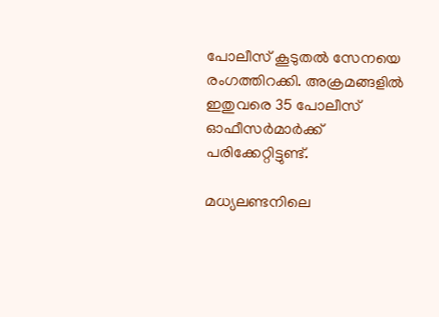പോലീസ് കൂടുതല്‍ സേനയെ രംഗത്തിറക്കി. അക്രമങ്ങളില്‍ ഇതുവരെ 35 പോലീസ് ഓഫീസര്‍മാര്‍ക്ക് പരിക്കേറ്റിട്ടുണ്ട്.

മധ്യലണ്ടനിലെ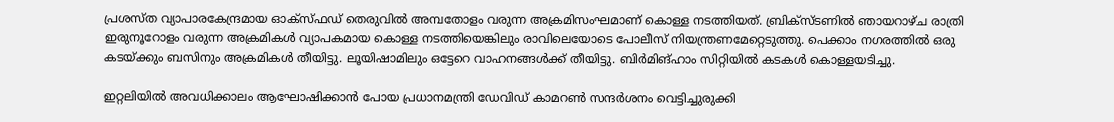പ്രശസ്ത വ്യാപാരകേന്ദ്രമായ ഓക്‌സ്ഫഡ് തെരുവില്‍ അമ്പതോളം വരുന്ന അക്രമിസംഘമാണ് കൊള്ള നടത്തിയത്. ബ്രിക്‌സ്ടണില്‍ ഞായറാഴ്ച രാത്രി ഇരുനൂറോളം വരുന്ന അക്രമികള്‍ വ്യാപകമായ കൊള്ള നടത്തിയെങ്കിലും രാവിലെയോടെ പോലീസ് നിയന്ത്രണമേറ്റെടുത്തു. പെക്കാം നഗരത്തില്‍ ഒരു കടയ്ക്കും ബസിനും അക്രമികള്‍ തീയിട്ടു. ലൂയിഷാമിലും ഒട്ടേറെ വാഹനങ്ങള്‍ക്ക് തീയിട്ടു. ബിര്‍മിങ്ഹാം സിറ്റിയില്‍ കടകള്‍ കൊള്ളയടിച്ചു.

ഇറ്റലിയില്‍ അവധിക്കാലം ആഘോഷിക്കാന്‍ പോയ പ്രധാനമന്ത്രി ഡേവിഡ് കാമറണ്‍ സന്ദര്‍ശനം വെട്ടിച്ചുരുക്കി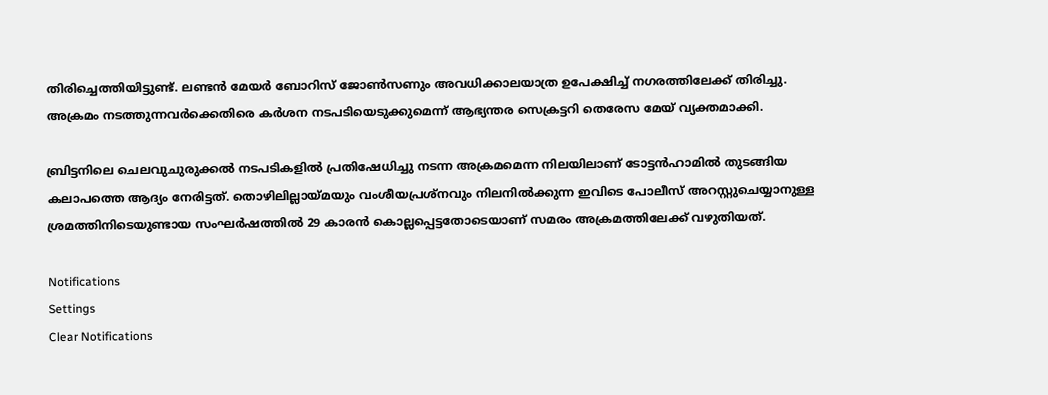തിരിച്ചെത്തിയിട്ടുണ്ട്. ലണ്ടന്‍ മേയര്‍ ബോറിസ് ജോണ്‍സണും അവധിക്കാലയാത്ര ഉപേക്ഷിച്ച് നഗരത്തിലേക്ക് തിരിച്ചു. അക്രമം നടത്തുന്നവര്‍ക്കെതിരെ കര്‍ശന നടപടിയെടുക്കുമെന്ന് ആഭ്യന്തര സെക്രട്ടറി തെരേസ മേയ് വ്യക്തമാക്കി.

ബ്രിട്ടനിലെ ചെലവുചുരുക്കല്‍ നടപടികളില്‍ പ്രതിഷേധിച്ചു നടന്ന അക്രമമെന്ന നിലയിലാണ് ടോട്ടന്‍ഹാമില്‍ തുടങ്ങിയ കലാപത്തെ ആദ്യം നേരിട്ടത്. തൊഴിലില്ലായ്മയും വംശീയപ്രശ്‌നവും നിലനില്‍ക്കുന്ന ഇവിടെ പോലീസ് അറസ്റ്റുചെയ്യാനുള്ള ശ്രമത്തിനിടെയുണ്ടായ സംഘര്‍ഷത്തില്‍ 29 കാരന്‍ കൊല്ലപ്പെട്ടതോടെയാണ് സമരം അക്രമത്തിലേക്ക് വഴുതിയത്.

Notifications
Settings
Clear Notifications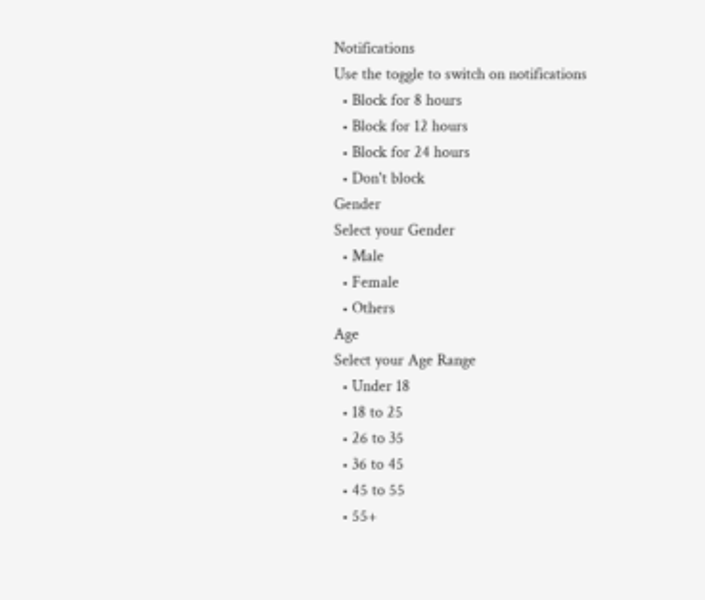Notifications
Use the toggle to switch on notifications
  • Block for 8 hours
  • Block for 12 hours
  • Block for 24 hours
  • Don't block
Gender
Select your Gender
  • Male
  • Female
  • Others
Age
Select your Age Range
  • Under 18
  • 18 to 25
  • 26 to 35
  • 36 to 45
  • 45 to 55
  • 55+